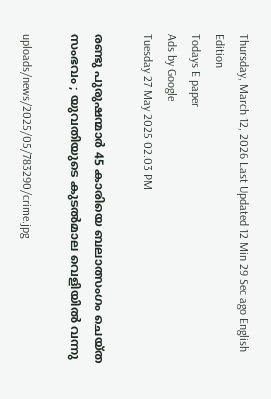Thursday, March 12, 2026 Last Updated 12 Min 29 Sec ago English Edition
Todays E paper
Ads by Google
Tuesday 27 May 2025 02.03 PM

രണ്ടു പുരുഷന്മാര്‍ 45 കാരിയെ ബലാത്സംഗം ചെയ്ത സംഭവം ; യുവതിയുടെ കുടല്‍മാല വെളിയില്‍ വന്നു

uploads/news/2025/05/783290/crime.jpg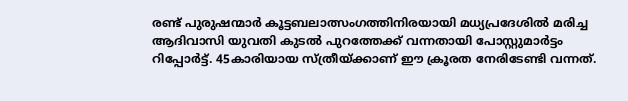രണ്ട് പുരുഷന്മാര്‍ കൂട്ടബലാത്സംഗത്തിനിരയായി മധ്യപ്രദേശില്‍ മരിച്ച ആദിവാസി യുവതി കുടല്‍ പുറത്തേക്ക് വന്നതായി പോസ്റ്റുമാര്‍ട്ടം റിപ്പോര്‍ട്ട്. 45കാരിയായ സ്ത്രീയ്ക്കാണ് ഈ ക്രൂരത നേരിടേണ്ടി വന്നത്.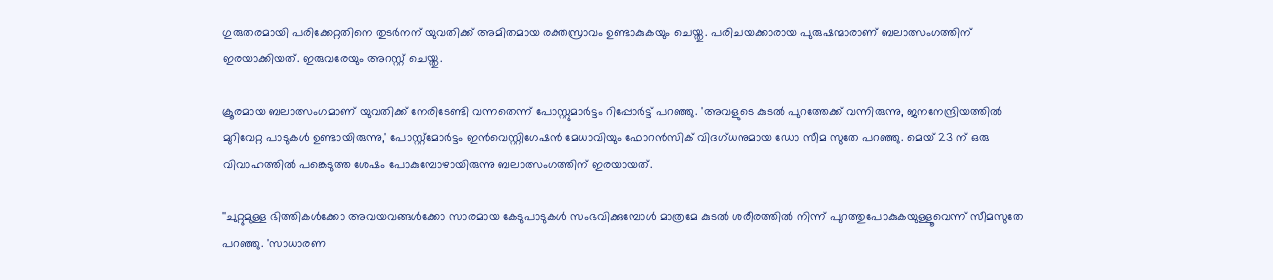ഗുരുതരമായി പരിക്കേറ്റതിനെ തുടര്‍നന് യുവതിക്ക് അമിതമായ രക്തസ്രാവം ഉണ്ടാകുകയും ചെയ്തു. പരിചയക്കാരായ പുരുഷന്മാരാണ് ബലാത്സംഗത്തിന് ഇരയാക്കിയത്. ഇരുവരേയും അറസ്റ്റ് ചെയ്തു.

ക്രൂരമായ ബലാത്സംഗമാണ് യുവതിക്ക് നേരിടേണ്ടി വന്നതെന്ന് പോസ്റ്റുമാര്‍ട്ടം റിപ്പോര്‍ട്ട് പറഞ്ഞു. 'അവളുടെ കുടല്‍ പുറത്തേക്ക് വന്നിരുന്നു, ജനനേന്ദ്രിയത്തില്‍ മുറിവേറ്റ പാടുകള്‍ ഉണ്ടായിരുന്നു,' പോസ്റ്റ്മോര്‍ട്ടം ഇന്‍വെസ്റ്റിഗേഷന്‍ മേധാവിയും ഫോറന്‍സിക് വിദഗ്ധനുമായ ഡോ സീമ സുതേ പറഞ്ഞു. മെയ് 23 ന് ഒരു വിവാഹത്തില്‍ പങ്കെടുത്ത ശേഷം പോകുമ്പോഴായിരുന്നു ബലാത്സംഗത്തിന് ഇരയായത്.

''ചുറ്റുമുള്ള ഭിത്തികള്‍ക്കോ അവയവങ്ങള്‍ക്കോ സാരമായ കേടുപാടുകള്‍ സംഭവിക്കുമ്പോള്‍ മാത്രമേ കുടല്‍ ശരീരത്തില്‍ നിന്ന് പുറത്തുപോകുകയുള്ളൂവെന്ന് സീമസുതേ പറഞ്ഞു. 'സാധാരണ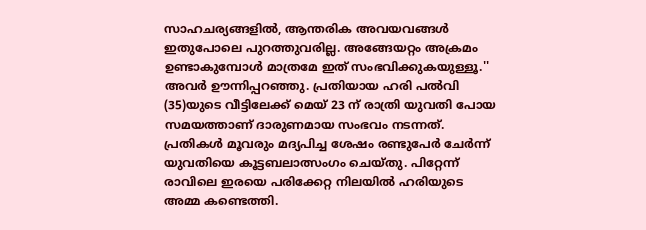സാഹചര്യങ്ങളില്‍, ആന്തരിക അവയവങ്ങള്‍ ഇതുപോലെ പുറത്തുവരില്ല. അങ്ങേയറ്റം അക്രമം ഉണ്ടാകുമ്പോള്‍ മാത്രമേ ഇത് സംഭവിക്കുകയുള്ളൂ.'' അവര്‍ ഊന്നിപ്പറഞ്ഞു. പ്രതിയായ ഹരി പല്‍വി (35)യുടെ വീട്ടിലേക്ക് മെയ് 23 ന് രാത്രി യുവതി പോയ സമയത്താണ് ദാരുണമായ സംഭവം നടന്നത്. പ്രതികള്‍ മൂവരും മദ്യപിച്ച ശേഷം രണ്ടുപേര്‍ ചേര്‍ന്ന് യുവതിയെ കൂട്ടബലാത്സംഗം ചെയ്തു. പിറ്റേന്ന് രാവിലെ ഇരയെ പരിക്കേറ്റ നിലയില്‍ ഹരിയുടെ അമ്മ കണ്ടെത്തി.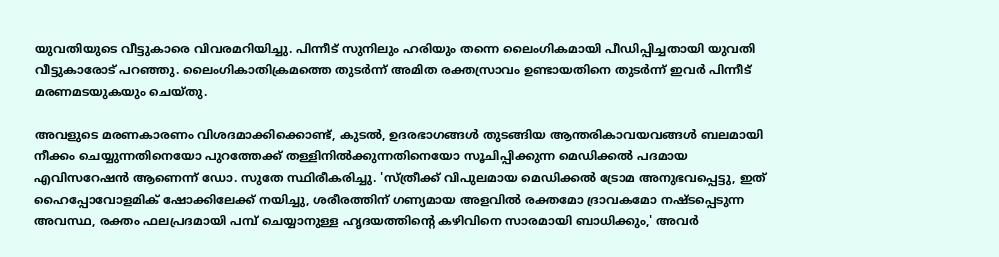യുവതിയുടെ വീട്ടുകാരെ വിവരമറിയിച്ചു. പിന്നീട് സുനിലും ഹരിയും തന്നെ ലൈംഗികമായി പീഡിപ്പിച്ചതായി യുവതി വീട്ടുകാരോട് പറഞ്ഞു. ലൈംഗികാതിക്രമത്തെ തുടര്‍ന്ന് അമിത രക്തസ്രാവം ഉണ്ടായതിനെ തുടര്‍ന്ന് ഇവര്‍ പിന്നീട് മരണമടയുകയും ചെയ്തു.

അവളുടെ മരണകാരണം വിശദമാക്കിക്കൊണ്ട്, കുടല്‍, ഉദരഭാഗങ്ങള്‍ തുടങ്ങിയ ആന്തരികാവയവങ്ങള്‍ ബലമായി നീക്കം ചെയ്യുന്നതിനെയോ പുറത്തേക്ക് തള്ളിനില്‍ക്കുന്നതിനെയോ സൂചിപ്പിക്കുന്ന മെഡിക്കല്‍ പദമായ എവിസറേഷന്‍ ആണെന്ന് ഡോ. സുതേ സ്ഥിരീകരിച്ചു. 'സ്ത്രീക്ക് വിപുലമായ മെഡിക്കല്‍ ട്രോമ അനുഭവപ്പെട്ടു, ഇത് ഹൈപ്പോവോളമിക് ഷോക്കിലേക്ക് നയിച്ചു, ശരീരത്തിന് ഗണ്യമായ അളവില്‍ രക്തമോ ദ്രാവകമോ നഷ്ടപ്പെടുന്ന അവസ്ഥ, രക്തം ഫലപ്രദമായി പമ്പ് ചെയ്യാനുള്ള ഹൃദയത്തിന്റെ കഴിവിനെ സാരമായി ബാധിക്കും,' അവര്‍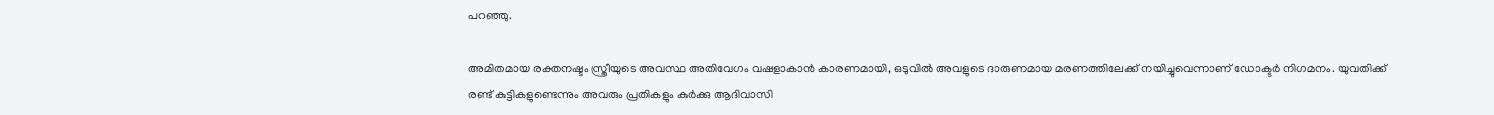പറഞ്ഞു.

അമിതമായ രക്തനഷ്ടം സ്ത്രീയുടെ അവസ്ഥ അതിവേഗം വഷളാകാന്‍ കാരണമായി, ഒടുവില്‍ അവളുടെ ദാരുണമായ മരണത്തിലേക്ക് നയിച്ചുവെന്നാണ് ഡോക്ടര്‍ നിഗമനം. യുവതിക്ക് രണ്ട് കുട്ടികളുണ്ടെന്നും അവരും പ്രതികളും കുര്‍ക്കു ആദിവാസി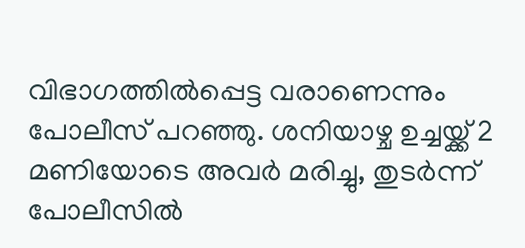വിഭാഗത്തില്‍പ്പെട്ട വരാണെന്നും പോലീസ് പറഞ്ഞു. ശനിയാഴ്ച ഉച്ചയ്ക്ക് 2 മണിയോടെ അവര്‍ മരിച്ചു, തുടര്‍ന്ന് പോലീസില്‍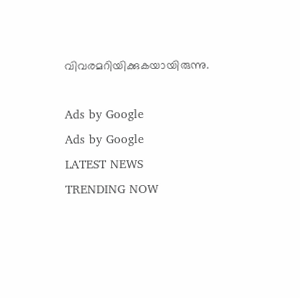വിവരമറിയിക്കുകയായിരുന്നു.

Ads by Google
Ads by Google
LATEST NEWS
TRENDING NOW